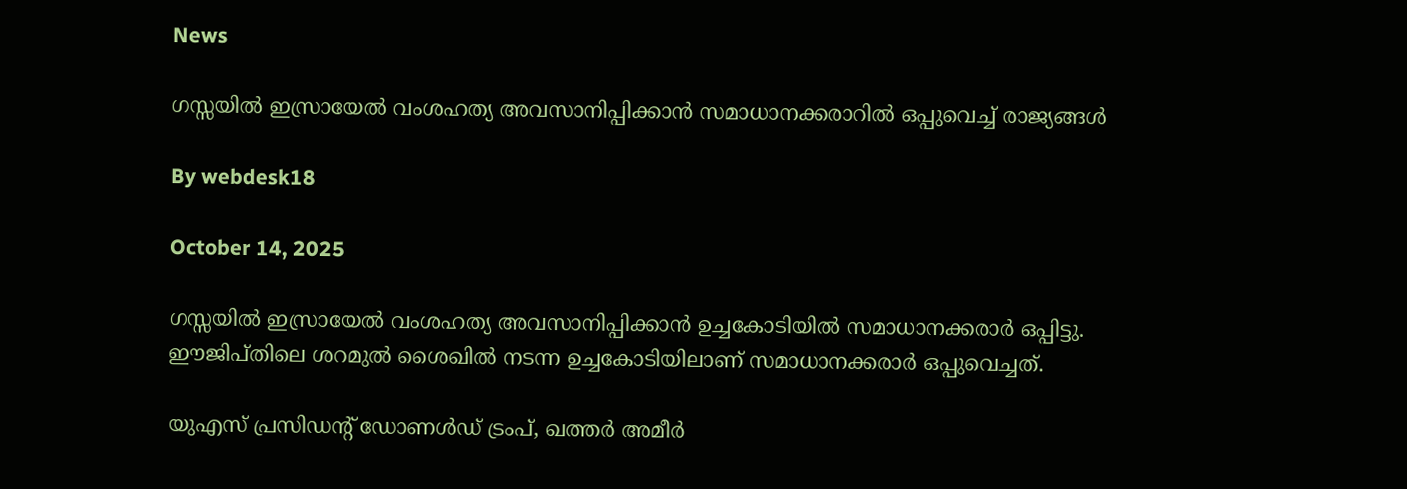News

ഗസ്സയില്‍ ഇസ്രായേല്‍ വംശഹത്യ അവസാനിപ്പിക്കാന്‍ സമാധാനക്കരാറില്‍ ഒപ്പുവെച്ച് രാജ്യങ്ങള്‍

By webdesk18

October 14, 2025

ഗസ്സയില്‍ ഇസ്രായേല്‍ വംശഹത്യ അവസാനിപ്പിക്കാന്‍ ഉച്ചകോടിയില്‍ സമാധാനക്കരാര്‍ ഒപ്പിട്ടു. ഈജിപ്തിലെ ശറമുല്‍ ശൈഖില്‍ നടന്ന ഉച്ചകോടിയിലാണ് സമാധാനക്കരാര്‍ ഒപ്പുവെച്ചത്.

യുഎസ് പ്രസിഡന്റ് ഡോണള്‍ഡ് ട്രംപ്, ഖത്തര്‍ അമീര്‍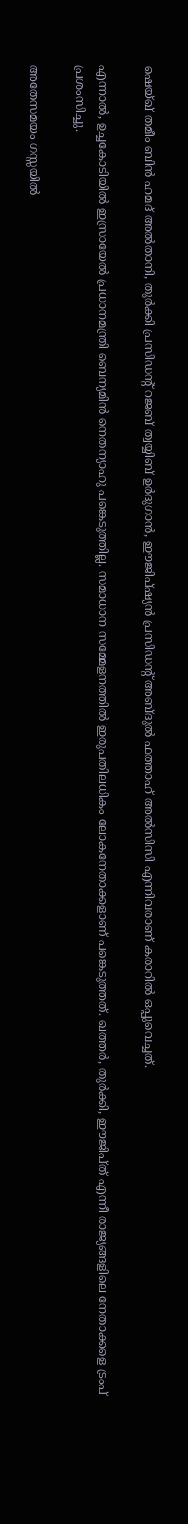ഷെയ്ഖ് തമീം ബിന്‍ ഹമദ് അല്‍താനി, തുര്‍ക്കി പ്രസിഡന്റ് റജബ് ത്വയ്യിബ് ഉര്‍ദുഗാന്‍, ഈജിപ്ഷ്യന്‍ പ്രസിഡന്റ് അബ്ദുല്‍ ഫത്താഹ് അല്‍സിസി എന്നിവരാണ് കരാറില്‍ ഒപ്പുവെച്ചത്.

എന്നാല്‍, ഉച്ചകോടിയില്‍ ഇസ്രായേല്‍ പ്രധാനമന്ത്രി ബെന്യമിന്‍ നെതന്യാഹു പങ്കെടുത്തില്ല. സമാധാന സമ്മേളനത്തില്‍ ഇരുപതിലധികം ലോകനേതാക്കളാണ് പങ്കെടുത്തത്. ഖത്തര്‍, തുര്‍ക്കി, ഈജിപ്ത് എന്നീ രാജ്യങ്ങളിലെ നേതാക്കളെ ട്രംപ് പ്രശംസിച്ചു.

അതേസമയം ഗസ്സയില്‍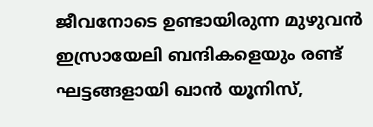ജീവനോടെ ഉണ്ടായിരുന്ന മുഴുവന്‍ ഇസ്രായേലി ബന്ദികളെയും രണ്ട് ഘട്ടങ്ങളായി ഖാന്‍ യൂനിസ്,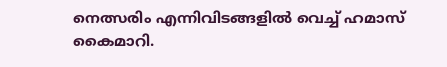നെത്സരിം എന്നിവിടങ്ങളില്‍ വെച്ച് ഹമാസ് കൈമാറി.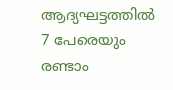ആദ്യഘട്ടത്തില്‍ 7 പേരെയും രണ്ടാം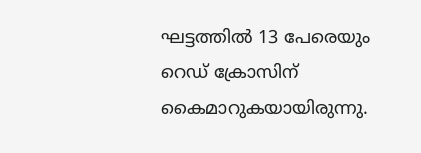ഘട്ടത്തില്‍ 13 പേരെയും റെഡ് ക്രോസിന് കൈമാറുകയായിരുന്നു.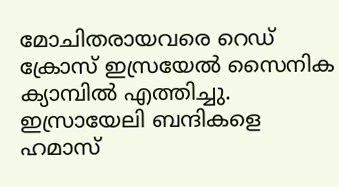മോചിതരായവരെ റെഡ് ക്രോസ് ഇസ്രയേല്‍ സൈനിക ക്യാമ്പില്‍ എത്തിച്ചു. ഇസ്രായേലി ബന്ദികളെ ഹമാസ്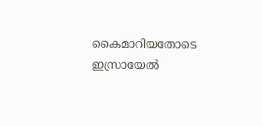കൈമാറിയതോടെ ഇസ്രായേല്‍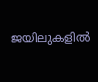ജയിലുകളില്‍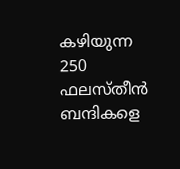കഴിയുന്ന 250 ഫലസ്തീന്‍ ബന്ദികളെ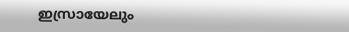ഇസ്രായേലും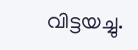വിട്ടയച്ചു.